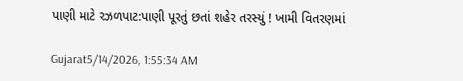પાણી માટે રઝળપાટ:પાણી પૂરતું છતાં શહેર તરસ્યું ! ખામી વિતરણમાં

Gujarat5/14/2026, 1:55:34 AM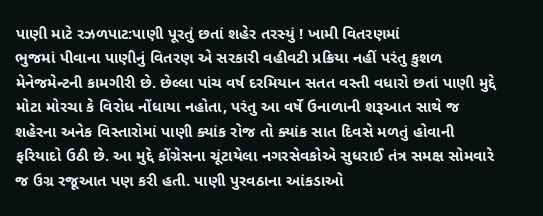પાણી માટે રઝળપાટ:પાણી પૂરતું છતાં શહેર તરસ્યું ! ખામી વિતરણમાં
ભુજમાં પીવાના પાણીનું વિતરણ એ સરકારી વહીવટી પ્રક્રિયા નહીં પરંતુ કુશળ મેનેજમેન્ટની કામગીરી છે. છેલ્લા પાંચ વર્ષ દરમિયાન સતત વસ્તી વધારો છતાં પાણી મુદ્દે મોટા મોરચા કે વિરોધ નોંધાયા નહોતા, પરંતુ આ વર્ષે ઉનાળાની શરૂઆત સાથે જ શહેરના અનેક વિસ્તારોમાં પાણી ક્યાંક રોજ તો ક્યાંક સાત દિવસે મળતું હોવાની ફરિયાદો ઉઠી છે. આ મુદ્દે કોંગ્રેસના ચૂંટાયેલા નગરસેવકોએ સુધરાઈ તંત્ર સમક્ષ સોમવારે જ ઉગ્ર રજૂઆત પણ કરી હતી. પાણી પુરવઠાના આંકડાઓ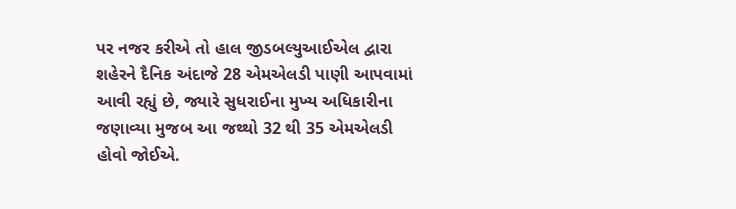પર નજર કરીએ તો હાલ જીડબલ્યુઆઈએલ દ્વારા શહેરને દૈનિક અંદાજે 28 એમએલડી પાણી આપવામાં આવી રહ્યું છે, જ્યારે સુધરાઈના મુખ્ય અધિકારીના જણાવ્યા મુજબ આ જથ્થો 32 થી 35 એમએલડી હોવો જોઈએ.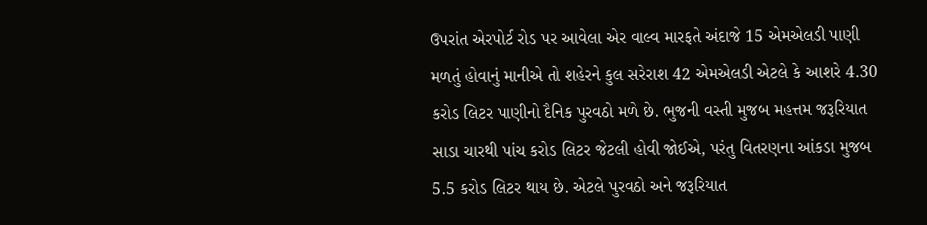ઉપરાંત એરપોર્ટ રોડ પર આવેલા એર વાલ્વ મારફતે અંદાજે 15 એમએલડી પાણી મળતું હોવાનું માનીએ તો શહેરને કુલ સરેરાશ 42 એમએલડી એટલે કે આશરે 4.30 કરોડ લિટર પાણીનો દૈનિક પુરવઠો મળે છે. ભુજની વસ્તી મુજબ મહત્તમ જરૂરિયાત સાડા ચારથી પાંચ કરોડ લિટર જેટલી હોવી જોઈએ, પરંતુ વિતરણના આંકડા મુજબ 5.5 કરોડ લિટર થાય છે. એટલે પુરવઠો અને જરૂરિયાત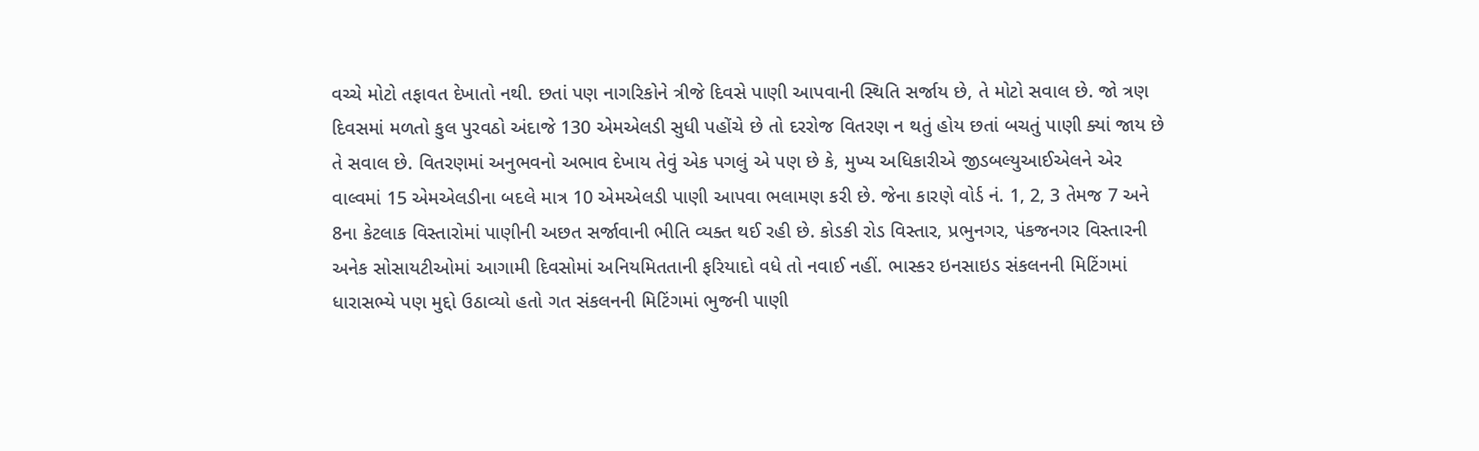વચ્ચે મોટો તફાવત દેખાતો નથી. છતાં પણ નાગરિકોને ત્રીજે દિવસે પાણી આપવાની સ્થિતિ સર્જાય છે, તે મોટો સવાલ છે. જો ત્રણ દિવસમાં મળતો કુલ પુરવઠો અંદાજે 130 એમએલડી સુધી પહોંચે છે તો દરરોજ વિતરણ ન થતું હોય છતાં બચતું પાણી ક્યાં જાય છે તે સવાલ છે. વિતરણમાં અનુભવનો અભાવ દેખાય તેવું એક પગલું એ પણ છે કે, મુખ્ય અધિકારીએ જીડબલ્યુઆઈએલને એર વાલ્વમાં 15 એમએલડીના બદલે માત્ર 10 એમએલડી પાણી આપવા ભલામણ કરી છે. જેના કારણે વોર્ડ નં. 1, 2, 3 તેમજ 7 અને 8ના કેટલાક વિસ્તારોમાં પાણીની અછત સર્જાવાની ભીતિ વ્યક્ત થઈ રહી છે. કોડકી રોડ વિસ્તાર, પ્રભુનગર, પંકજનગર વિસ્તારની અનેક સોસાયટીઓમાં આગામી દિવસોમાં અનિયમિતતાની ફરિયાદો વધે તો નવાઈ નહીં. ભાસ્કર ઇનસાઇડ સંકલનની મિટિંગમાં ધારાસભ્યે પણ મુદ્દો ઉઠાવ્યો હતો ગત સંકલનની મિટિંગમાં ભુજની પાણી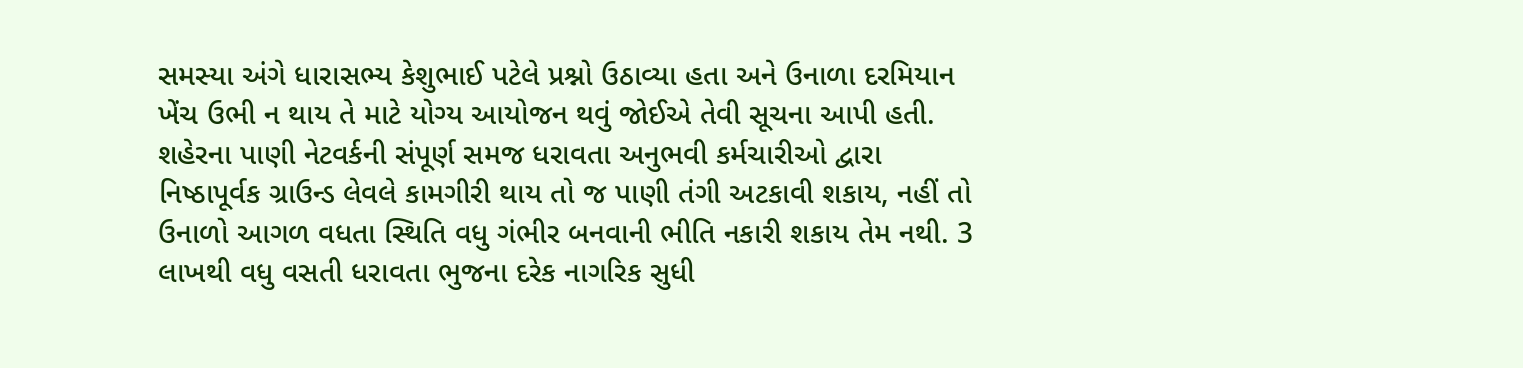સમસ્યા અંગે ધારાસભ્ય કેશુભાઈ પટેલે પ્રશ્નો ઉઠાવ્યા હતા અને ઉનાળા દરમિયાન ખેંચ ઉભી ન થાય તે માટે યોગ્ય આયોજન થવું જોઈએ તેવી સૂચના આપી હતી. શહેરના પાણી નેટવર્કની સંપૂર્ણ સમજ ધરાવતા અનુભવી કર્મચારીઓ દ્વારા નિષ્ઠાપૂર્વક ગ્રાઉન્ડ લેવલે કામગીરી થાય તો જ પાણી તંગી અટકાવી શકાય, નહીં તો ઉનાળો આગળ વધતા સ્થિતિ વધુ ગંભીર બનવાની ભીતિ નકારી શકાય તેમ નથી. 3 લાખથી વધુ વસતી ધરાવતા ભુજના દરેક નાગરિક સુધી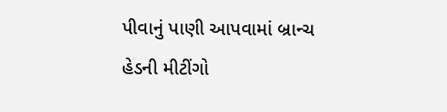પીવાનું પાણી આપવામાં બ્રાન્ચ હેડની મીટીંગો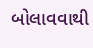બોલાવવાથી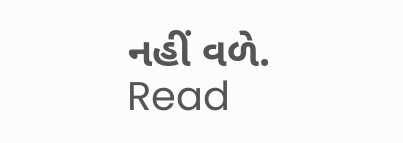નહીં વળે.
Read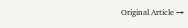Original Article →